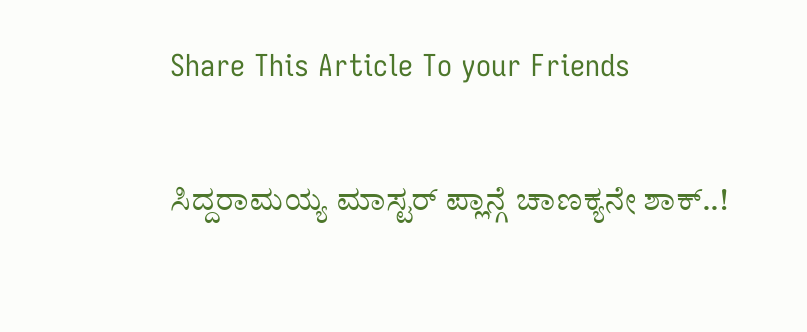Share This Article To your Friends

ಸಿದ್ದರಾಮಯ್ಯ ಮಾಸ್ಟರ್ ಪ್ಲಾನ್ಗೆ ಚಾಣಕ್ಯನೇ ಶಾಕ್..!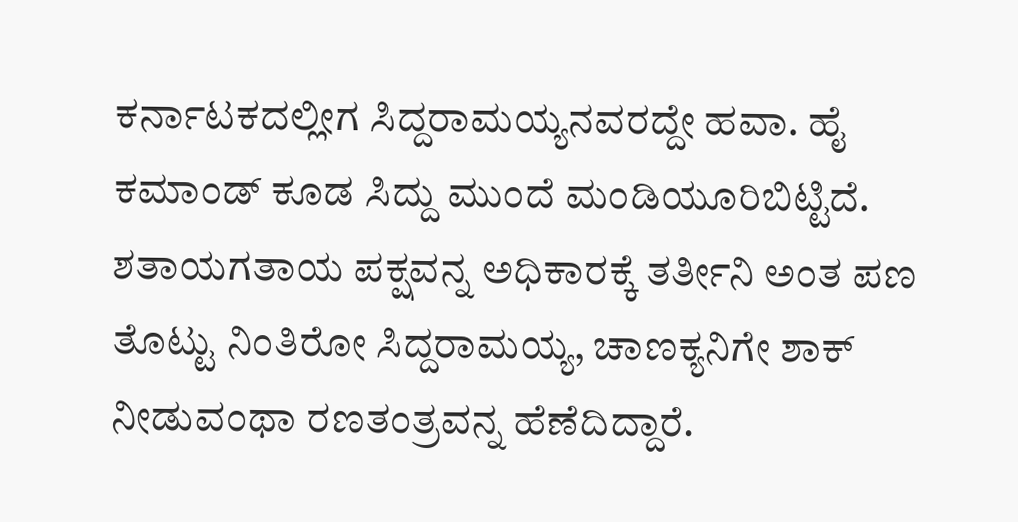ಕರ್ನಾಟಕದಲ್ಲೀಗ ಸಿದ್ದರಾಮಯ್ಯನವರದ್ದೇ ಹವಾ. ಹೈ ಕಮಾಂಡ್ ಕೂಡ ಸಿದ್ದು ಮುಂದೆ ಮಂಡಿಯೂರಿಬಿಟ್ಟಿದೆ. ಶತಾಯಗತಾಯ ಪಕ್ಷವನ್ನ ಅಧಿಕಾರಕ್ಕೆ ತರ್ತೀನಿ ಅಂತ ಪಣ ತೊಟ್ಟು ನಿಂತಿರೋ ಸಿದ್ದರಾಮಯ್ಯ, ಚಾಣಕ್ಯನಿಗೇ ಶಾಕ್ ನೀಡುವಂಥಾ ರಣತಂತ್ರವನ್ನ ಹೆಣೆದಿದ್ದಾರೆ.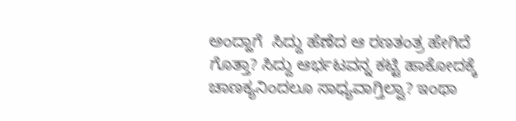ಅಂದ್ಹಾಗೆ  ಸಿದ್ದು ಹೆಣೆದ ಆ ರಣತಂತ್ರ ಹೇಗಿದೆ ಗೊತ್ತಾ? ಸಿದ್ದು ಆರ್ಭಟವನ್ನ ಕಟ್ಟಿ ಹಾಕೋದಕ್ಕೆ ಚಾಣಕ್ಯನಿಂದಲೂ ಸಾಧ್ಯವಾಗ್ತಿಲ್ವಾ? ಇಂಥಾ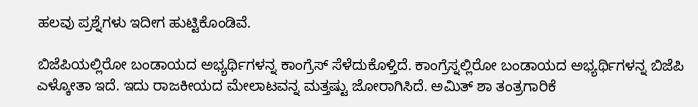ಹಲವು ಪ್ರಶ್ನೆಗಳು ಇದೀಗ ಹುಟ್ಟಿಕೊಂಡಿವೆ.

ಬಿಜೆಪಿಯಲ್ಲಿರೋ ಬಂಡಾಯದ ಅಭ್ಯರ್ಥಿಗಳನ್ನ ಕಾಂಗ್ರೆಸ್ ಸೆಳೆದುಕೊಳ್ತಿದೆ. ಕಾಂಗ್ರೆಸ್ನಲ್ಲಿರೋ ಬಂಡಾಯದ ಅಭ್ಯರ್ಥಿಗಳನ್ನ ಬಿಜೆಪಿ ಎಳ್ಕೋತಾ ಇದೆ. ಇದು ರಾಜಕೀಯದ ಮೇಲಾಟವನ್ನ ಮತ್ತಷ್ಟು ಜೋರಾಗಿಸಿದೆ. ಅಮಿತ್ ಶಾ ತಂತ್ರಗಾರಿಕೆ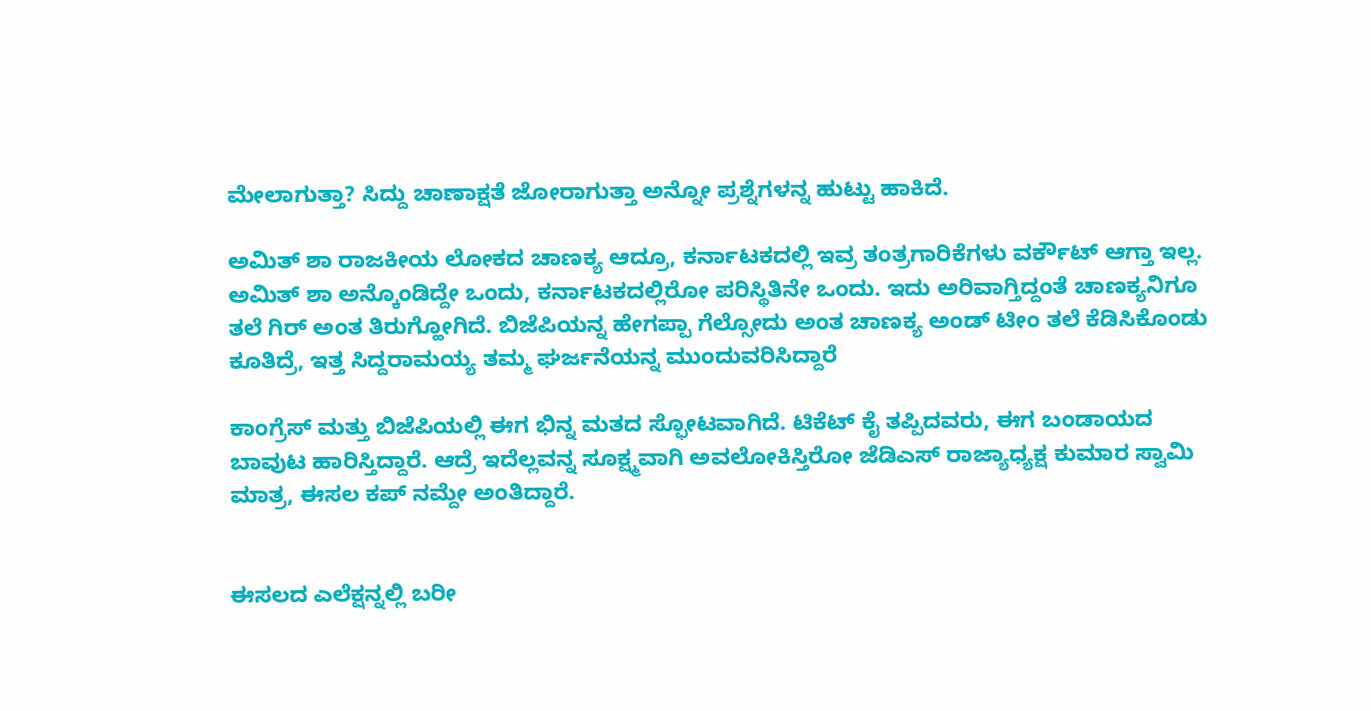ಮೇಲಾಗುತ್ತಾ? ಸಿದ್ದು ಚಾಣಾಕ್ಷತೆ ಜೋರಾಗುತ್ತಾ ಅನ್ನೋ ಪ್ರಶ್ನೆಗಳನ್ನ ಹುಟ್ಟು ಹಾಕಿದೆ.

ಅಮಿತ್ ಶಾ ರಾಜಕೀಯ ಲೋಕದ ಚಾಣಕ್ಯ ಆದ್ರೂ, ಕರ್ನಾಟಕದಲ್ಲಿ ಇವ್ರ ತಂತ್ರಗಾರಿಕೆಗಳು ವರ್ಕೌಟ್ ಆಗ್ತಾ ಇಲ್ಲ. ಅಮಿತ್ ಶಾ ಅನ್ಕೊಂಡಿದ್ದೇ ಒಂದು, ಕರ್ನಾಟಕದಲ್ಲಿರೋ ಪರಿಸ್ಥಿತಿನೇ ಒಂದು. ಇದು ಅರಿವಾಗ್ತಿದ್ದಂತೆ ಚಾಣಕ್ಯನಿಗೂ ತಲೆ ಗಿರ್ ಅಂತ ತಿರುಗ್ಹೋಗಿದೆ. ಬಿಜೆಪಿಯನ್ನ ಹೇಗಪ್ಪಾ ಗೆಲ್ಸೋದು ಅಂತ ಚಾಣಕ್ಯ ಅಂಡ್ ಟೀಂ ತಲೆ ಕೆಡಿಸಿಕೊಂಡು ಕೂತಿದ್ರೆ, ಇತ್ತ ಸಿದ್ದರಾಮಯ್ಯ ತಮ್ಮ ಘರ್ಜನೆಯನ್ನ ಮುಂದುವರಿಸಿದ್ದಾರೆ

ಕಾಂಗ್ರೆಸ್ ಮತ್ತು ಬಿಜೆಪಿಯಲ್ಲಿ ಈಗ ಭಿನ್ನ ಮತದ ಸ್ಫೋಟವಾಗಿದೆ. ಟಿಕೆಟ್ ಕೈ ತಪ್ಪಿದವರು, ಈಗ ಬಂಡಾಯದ ಬಾವುಟ ಹಾರಿಸ್ತಿದ್ದಾರೆ. ಆದ್ರೆ ಇದೆಲ್ಲವನ್ನ ಸೂಕ್ಷ್ಮವಾಗಿ ಅವಲೋಕಿಸ್ತಿರೋ ಜೆಡಿಎಸ್ ರಾಜ್ಯಾಧ್ಯಕ್ಷ ಕುಮಾರ ಸ್ವಾಮಿ ಮಾತ್ರ, ಈಸಲ ಕಪ್ ನಮ್ದೇ ಅಂತಿದ್ದಾರೆ.


ಈಸಲದ ಎಲೆಕ್ಷನ್ನಲ್ಲಿ ಬರೀ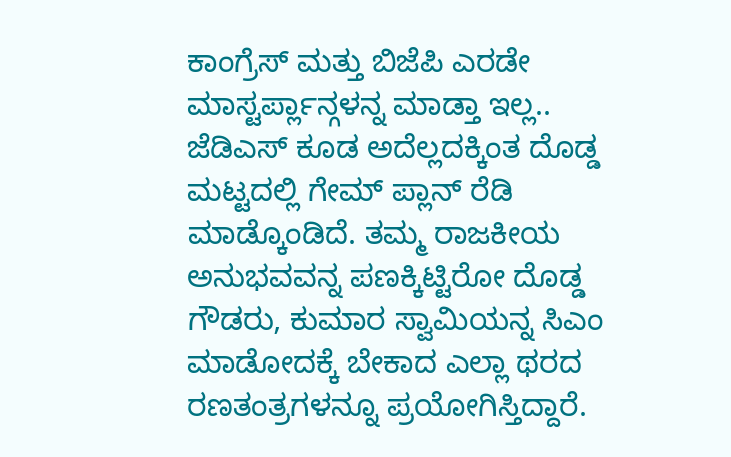ಕಾಂಗ್ರೆಸ್ ಮತ್ತು ಬಿಜೆಪಿ ಎರಡೇ ಮಾಸ್ಟರ್ಪ್ಲಾನ್ಗಳನ್ನ ಮಾಡ್ತಾ ಇಲ್ಲ.. ಜೆಡಿಎಸ್ ಕೂಡ ಅದೆಲ್ಲದಕ್ಕಿಂತ ದೊಡ್ಡ ಮಟ್ಟದಲ್ಲಿ ಗೇಮ್ ಪ್ಲಾನ್ ರೆಡಿ ಮಾಡ್ಕೊಂಡಿದೆ. ತಮ್ಮ ರಾಜಕೀಯ ಅನುಭವವನ್ನ ಪಣಕ್ಕಿಟ್ಟಿರೋ ದೊಡ್ಡ ಗೌಡರು, ಕುಮಾರ ಸ್ವಾಮಿಯನ್ನ ಸಿಎಂ ಮಾಡೋದಕ್ಕೆ ಬೇಕಾದ ಎಲ್ಲಾ ಥರದ ರಣತಂತ್ರಗಳನ್ನೂ ಪ್ರಯೋಗಿಸ್ತಿದ್ದಾರೆ.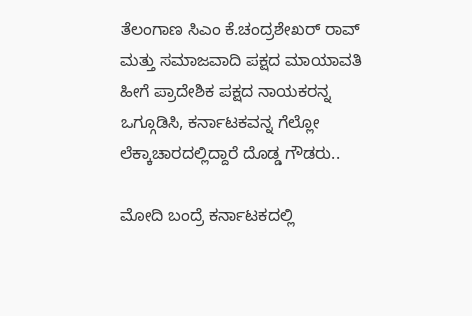ತೆಲಂಗಾಣ ಸಿಎಂ ಕೆ.ಚಂದ್ರಶೇಖರ್ ರಾವ್ ಮತ್ತು ಸಮಾಜವಾದಿ ಪಕ್ಷದ ಮಾಯಾವತಿ ಹೀಗೆ ಪ್ರಾದೇಶಿಕ ಪಕ್ಷದ ನಾಯಕರನ್ನ ಒಗ್ಗೂಡಿಸಿ, ಕರ್ನಾಟಕವನ್ನ ಗೆಲ್ಲೋ ಲೆಕ್ಕಾಚಾರದಲ್ಲಿದ್ದಾರೆ ದೊಡ್ಡ ಗೌಡರು..

ಮೋದಿ ಬಂದ್ರೆ ಕರ್ನಾಟಕದಲ್ಲಿ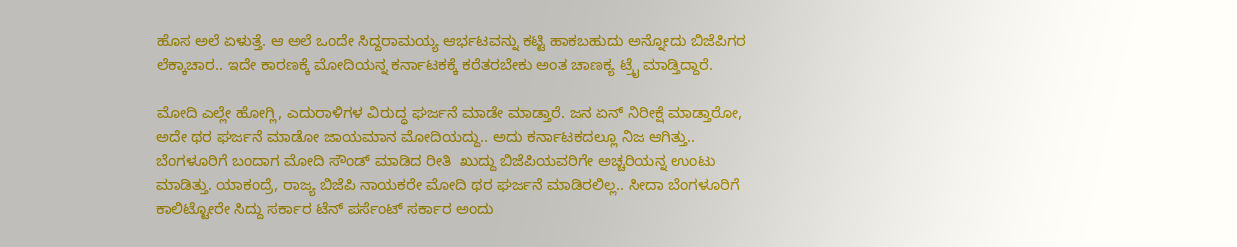ಹೊಸ ಅಲೆ ಏಳುತ್ತೆ. ಆ ಅಲೆ ಒಂದೇ ಸಿದ್ದರಾಮಯ್ಯ ಆರ್ಭಟವನ್ನು ಕಟ್ಟಿ ಹಾಕಬಹುದು ಅನ್ನೋದು ಬಿಜೆಪಿಗರ ಲೆಕ್ಕಾಚಾರ.. ಇದೇ ಕಾರಣಕ್ಕೆ ಮೋದಿಯನ್ನ ಕರ್ನಾಟಕಕ್ಕೆ ಕರೆತರಬೇಕು ಅಂತ ಚಾಣಕ್ಯ ಟ್ರೈ ಮಾಡ್ತಿದ್ದಾರೆ.

ಮೋದಿ ಎಲ್ಲೇ ಹೋಗ್ಲಿ, ಎದುರಾಳಿಗಳ ವಿರುದ್ಧ ಘರ್ಜನೆ ಮಾಡೇ ಮಾಡ್ತಾರೆ. ಜನ ಏನ್ ನಿರೀಕ್ಷೆ ಮಾಡ್ತಾರೋ, ಅದೇ ಥರ ಘರ್ಜನೆ ಮಾಡೋ ಜಾಯಮಾನ ಮೋದಿಯದ್ದು.. ಅದು ಕರ್ನಾಟಕದಲ್ಲೂ ನಿಜ ಆಗಿತ್ತು.. ಬೆಂಗಳೂರಿಗೆ ಬಂದಾಗ ಮೋದಿ ಸೌಂಡ್ ಮಾಡಿದ ರೀತಿ  ಖುದ್ದು ಬಿಜೆಪಿಯವರಿಗೇ ಅಚ್ಚರಿಯನ್ನ ಉಂಟು ಮಾಡಿತ್ತು. ಯಾಕಂದ್ರೆ, ರಾಜ್ಯ ಬಿಜೆಪಿ ನಾಯಕರೇ ಮೋದಿ ಥರ ಘರ್ಜನೆ ಮಾಡಿರಲಿಲ್ಲ.. ಸೀದಾ ಬೆಂಗಳೂರಿಗೆ ಕಾಲಿಟ್ಟೋರೇ ಸಿದ್ದು ಸರ್ಕಾರ ಟೆನ್ ಪರ್ಸೆಂಟ್ ಸರ್ಕಾರ ಅಂದು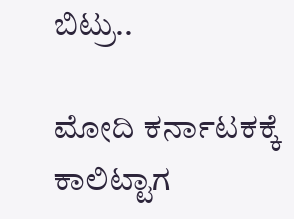ಬಿಟ್ರು..

ಮೋದಿ ಕರ್ನಾಟಕಕ್ಕೆ ಕಾಲಿಟ್ಟಾಗ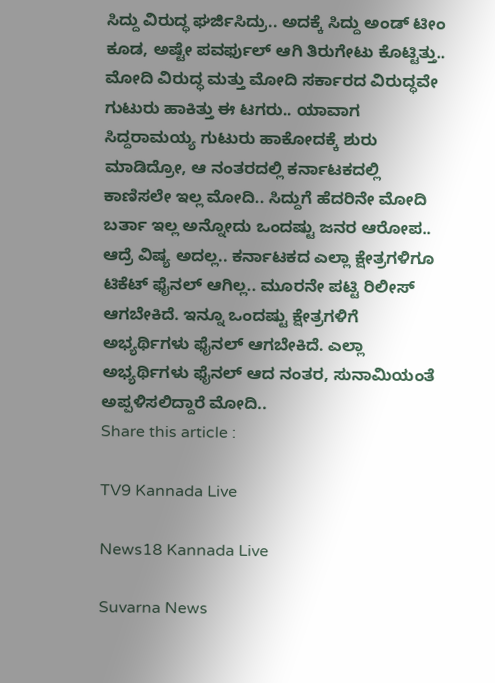ಸಿದ್ದು ವಿರುದ್ಧ ಘರ್ಜಿಸಿದ್ರು.. ಅದಕ್ಕೆ ಸಿದ್ದು ಅಂಡ್ ಟೀಂ ಕೂಡ, ಅಷ್ಟೇ ಪವರ್ಫುಲ್ ಆಗಿ ತಿರುಗೇಟು ಕೊಟ್ಟಿತ್ತು.. ಮೋದಿ ವಿರುದ್ಧ ಮತ್ತು ಮೋದಿ ಸರ್ಕಾರದ ವಿರುದ್ಧವೇ ಗುಟುರು ಹಾಕಿತ್ತು ಈ ಟಗರು.. ಯಾವಾಗ ಸಿದ್ದರಾಮಯ್ಯ ಗುಟುರು ಹಾಕೋದಕ್ಕೆ ಶುರು ಮಾಡಿದ್ರೋ, ಆ ನಂತರದಲ್ಲಿ ಕರ್ನಾಟಕದಲ್ಲಿ ಕಾಣಿಸಲೇ ಇಲ್ಲ ಮೋದಿ.. ಸಿದ್ದುಗೆ ಹೆದರಿನೇ ಮೋದಿ ಬರ್ತಾ ಇಲ್ಲ ಅನ್ನೋದು ಒಂದಷ್ಟು ಜನರ ಆರೋಪ.. ಆದ್ರೆ ವಿಷ್ಯ ಅದಲ್ಲ.. ಕರ್ನಾಟಕದ ಎಲ್ಲಾ ಕ್ಷೇತ್ರಗಳಿಗೂ ಟಿಕೆಟ್ ಫೈನಲ್ ಆಗಿಲ್ಲ.. ಮೂರನೇ ಪಟ್ಟಿ ರಿಲೀಸ್ ಆಗಬೇಕಿದೆ. ಇನ್ನೂ ಒಂದಷ್ಟು ಕ್ಷೇತ್ರಗಳಿಗೆ ಅಭ್ಯರ್ಥಿಗಳು ಫೈನಲ್ ಆಗಬೇಕಿದೆ. ಎಲ್ಲಾ ಅಭ್ಯರ್ಥಿಗಳು ಫೈನಲ್ ಆದ ನಂತರ, ಸುನಾಮಿಯಂತೆ ಅಪ್ಪಳಿಸಲಿದ್ದಾರೆ ಮೋದಿ..
Share this article :

TV9 Kannada Live

News18 Kannada Live

Suvarna News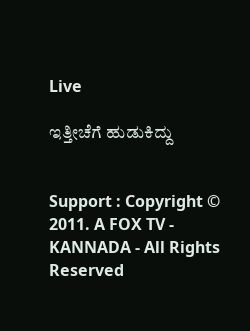Live

ಇತ್ತೀಚೆಗೆ ಹುಡುಕಿದ್ದು


Support : Copyright © 2011. A FOX TV - KANNADA - All Rights Reserved